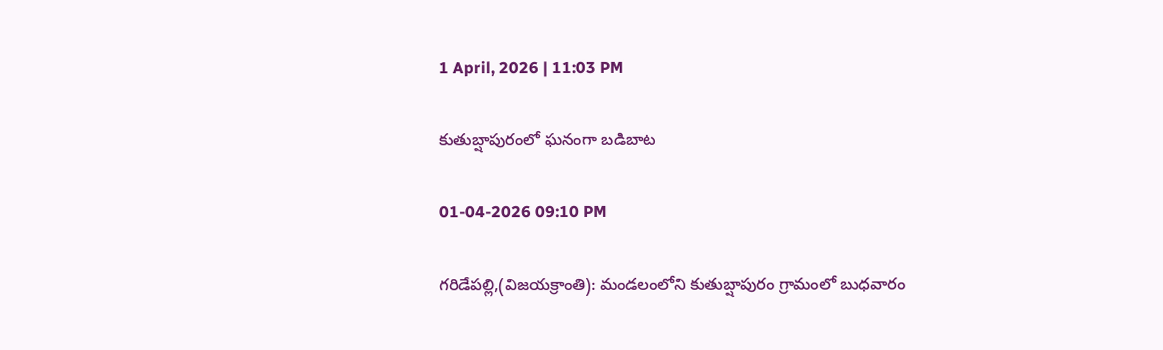1 April, 2026 | 11:03 PM

కుతుబ్షాపురంలో ఘనంగా బడిబాట

01-04-2026 09:10 PM

గరిడేపల్లి,(విజయక్రాంతి): మండలంలోని కుతుబ్షాపురం గ్రామంలో బుధవారం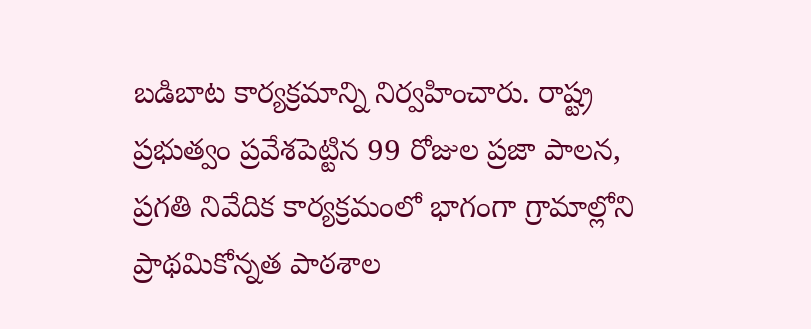బడిబాట కార్యక్రమాన్ని నిర్వహించారు. రాష్ట్ర ప్రభుత్వం ప్రవేశపెట్టిన 99 రోజుల ప్రజా పాలన, ప్రగతి నివేదిక కార్యక్రమంలో భాగంగా గ్రామాల్లోని ప్రాథమికోన్నత పాఠశాల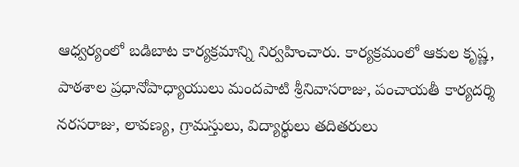ఆధ్వర్యంలో బడిబాట కార్యక్రమాన్ని నిర్వహించారు. కార్యక్రమంలో ఆకుల కృష్ణ, పాఠశాల ప్రధానోపాధ్యాయులు మందపాటి శ్రీనివాసరాజు, పంచాయతీ కార్యదర్శి నరసరాజు, లావణ్య, గ్రామస్తులు, విద్యార్థులు తదితరులు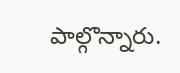పాల్గొన్నారు.